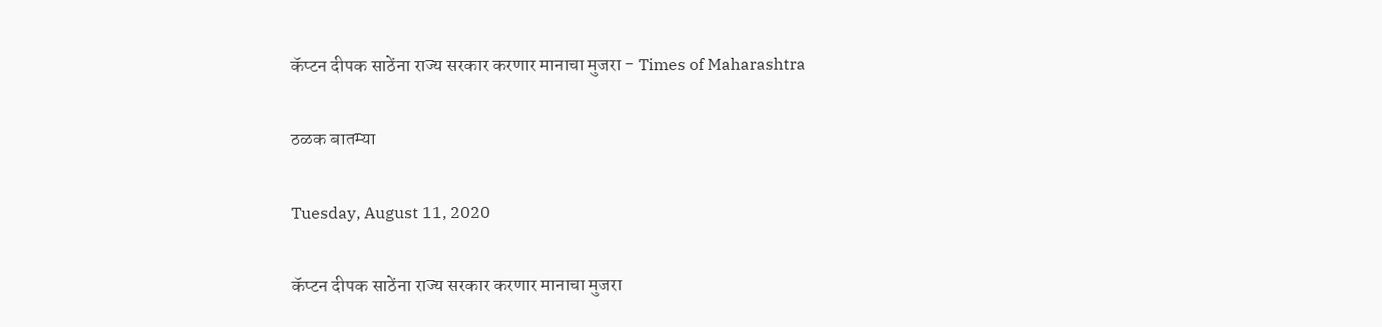कॅप्टन दीपक साठेंना राज्य सरकार करणार मानाचा मुजरा - Times of Maharashtra

ठळक बातम्या

Tuesday, August 11, 2020

कॅप्टन दीपक साठेंना राज्य सरकार करणार मानाचा मुजरा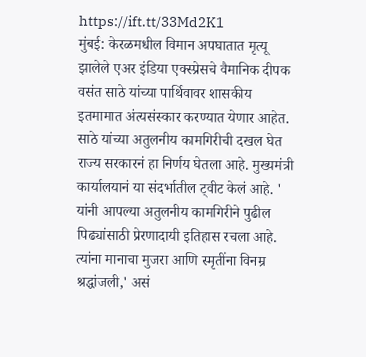https://ift.tt/33Md2K1
मुंबई: केरळमधील विमान अपघातात मृत्यू झालेले एअर इंडिया एक्स्प्रेसचे वैमानिक दीपक वसंत साठे यांच्या पार्थिवावर शासकीय इतमामात अंत्यसंस्कार करण्यात येणार आहेत. साठे यांच्या अतुलनीय कामगिरीची दखल घेत राज्य सरकारनं हा निर्णय घेतला आहे. मुख्यमंत्री कार्यालयानं या संदर्भातील ट्वीट केलं आहे. ' यांनी आपल्या अतुलनीय कामगिरीने पुढील पिढ्यांसाठी प्रेरणादायी इतिहास रचला आहे. त्यांना मानाचा मुजरा आणि स्मृतींना विनम्र श्रद्धांजली,' असं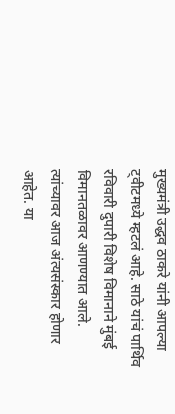मुख्यमंत्री उद्धव ठाकरे यांनी आपल्या ट्वीटमध्ये म्हटलं आहे. साठे यांचं पार्थिव रविवारी दुपारी विशेष विमानाने मुंबई विमानतळावर आणण्यात आले. त्यांच्यावर आज अंत्यसंस्कार होणार आहेत. या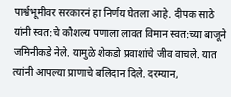पार्श्वभूमीवर सरकारनं हा निर्णय घेतला आहे. दीपक साठे यांनी स्वत:चे कौशल्य पणाला लावत विमान स्वत:च्या बाजूने जमिनीकडे नेले. यामुळे शेकडो प्रवाशांचे जीव वाचले. यात त्यांनी आपल्या प्राणाचे बलिदान दिले. दरम्यान,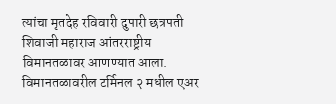त्यांचा मृतदेह रविवारी दुपारी छत्रपती शिवाजी महाराज आंतरराष्ट्रीय विमानतळावर आणण्यात आला. विमानतळावरील टर्मिनल २ मधील एअर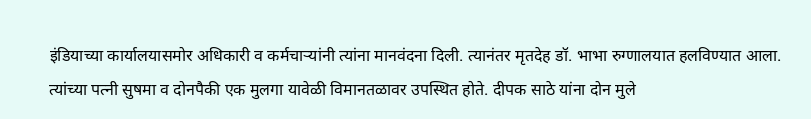इंडियाच्या कार्यालयासमोर अधिकारी व कर्मचाऱ्यांनी त्यांना मानवंदना दिली. त्यानंतर मृतदेह डॉ. भाभा रुग्णालयात हलविण्यात आला. त्यांच्या पत्नी सुषमा व दोनपैकी एक मुलगा यावेळी विमानतळावर उपस्थित होते. दीपक साठे यांना दोन मुले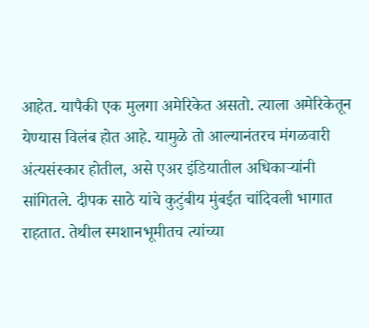आहेत. यापैकी एक मुलगा अमेरिकेत असतो. त्याला अमेरिकेतून येण्यास विलंब होत आहे. यामुळे तो आल्यानंतरच मंगळवारी अंत्यसंस्कार होतील, असे एअर इंडियातील अधिकाऱ्यांनी सांगितले. दीपक साठे यांचे कुटुंबीय मुंबईत चांदिवली भागात राहतात. तेथील स्मशानभूमीतच त्यांच्या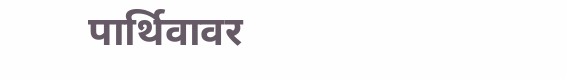पार्थिवावर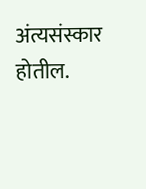अंत्यसंस्कार होतील.